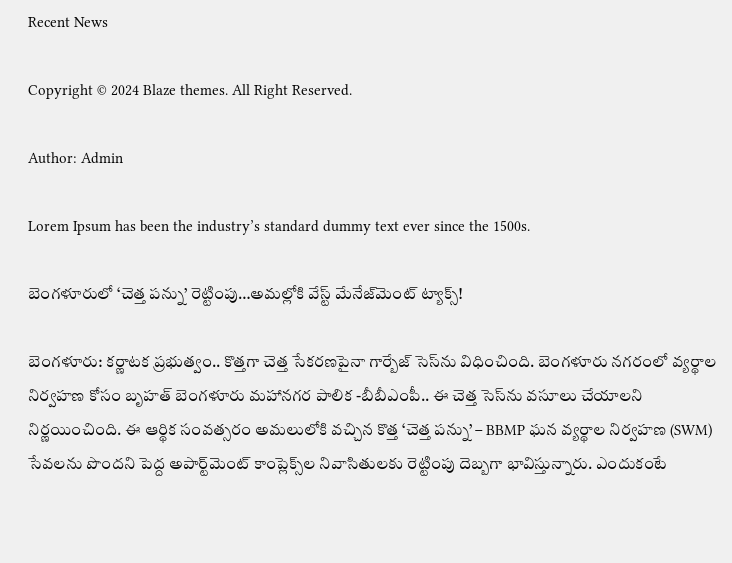Recent News

Copyright © 2024 Blaze themes. All Right Reserved.

Author: Admin

Lorem Ipsum has been the industry’s standard dummy text ever since the 1500s.

బెంగళూరులో ‘చెత్త పన్ను’ రెట్టింపు…అమల్లోకి వేస్ట్‌ మేనేజ్‌మెంట్‌ ట్యాక్స్‌!

బెంగళూరు: కర్ణాటక ప్రభుత్వం.. కొత్తగా చెత్త సేకరణపైనా గార్బేజ్ సెస్‌ను విధించింది. బెంగళూరు నగరంలో వ్యర్థాల నిర్వహణ కోసం బృహత్‌ బెంగళూరు మహానగర పాలిక -బీబీఎంపీ.. ఈ చెత్త సెస్‌ను వసూలు చేయాలని నిర్ణయించింది. ఈ ఆర్థిక సంవత్సరం అమలులోకి వచ్చిన కొత్త ‘చెత్త పన్ను’ – BBMP ఘన వ్యర్థాల నిర్వహణ (SWM) సేవలను పొందని పెద్ద అపార్ట్‌మెంట్ కాంప్లెక్స్‌ల నివాసితులకు రెట్టింపు దెబ్బగా భావిస్తున్నారు. ఎందుకంటే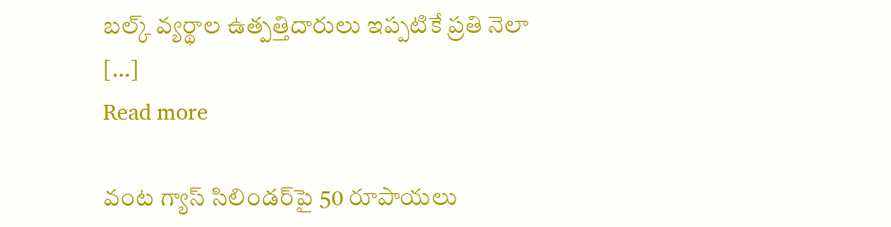బల్క్ వ్యర్థాల ఉత్పత్తిదారులు ఇప్పటికే ప్రతి నెలా […]
Read more

వంట గ్యాస్ సిలిండర్‌పై 50 రూపాయలు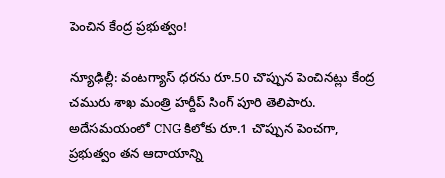పెంచిన కేంద్ర ప్రభుత్వం!

న్యూఢిల్లీ: వంటగ్యాస్‌ ధరను రూ.50 చొప్పున పెంచినట్లు కేంద్ర చమురు శాఖ మంత్రి హర్దీప్ సింగ్ పూరి తెలిపారు. అదేసమయంలో CNG కిలోకు రూ.1 చొప్పున పెంచగా, ప్రభుత్వం తన ఆదాయాన్ని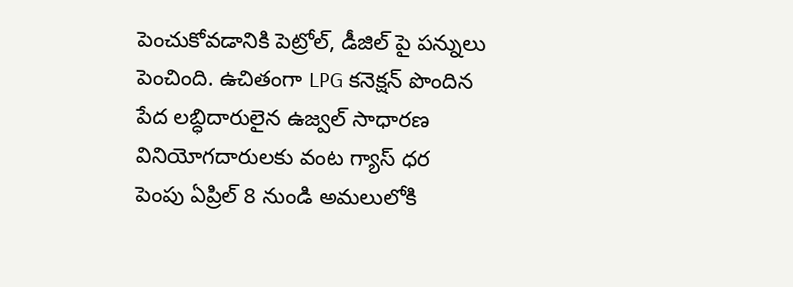పెంచుకోవడానికి పెట్రోల్, డీజిల్ పై పన్నులు పెంచింది. ఉచితంగా LPG కనెక్షన్ పొందిన పేద లబ్ధిదారులైన ఉజ్వల్‌ సాధారణ వినియోగదారులకు వంట గ్యాస్ ధర పెంపు ఏప్రిల్ 8 నుండి అమలులోకి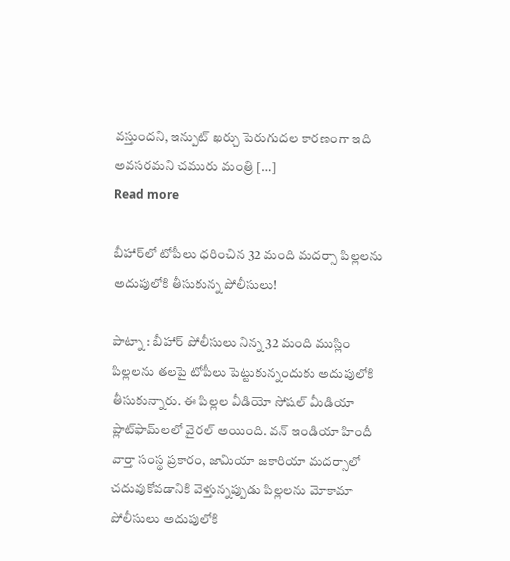వస్తుందని, ఇన్పుట్ ఖర్చు పెరుగుదల కారణంగా ఇది అవసరమని చమురు మంత్రి […]
Read more

బీహార్‌లో టోపీలు ధరించిన 32 మంది మదర్సా పిల్లలను అదుపులోకి తీసుకున్న పోలీసులు!

పాట్నా : బీహార్ పోలీసులు నిన్న 32 మంది ముస్లిం పిల్లలను తలపై టోపీలు పెట్టుకున్నందుకు అదుపులోకి తీసుకున్నారు. ఈ పిల్లల వీడియో సోషల్ మీడియా ప్లాట్‌ఫామ్‌లలో వైరల్ అయింది. వన్ ఇండియా హిందీ వార్తా సంస్థ ప్రకారం, జామియా జకారియా మదర్సాలో చదువుకోవడానికి వెళ్తున్నప్పుడు పిల్లలను మోకామా పోలీసులు అదుపులోకి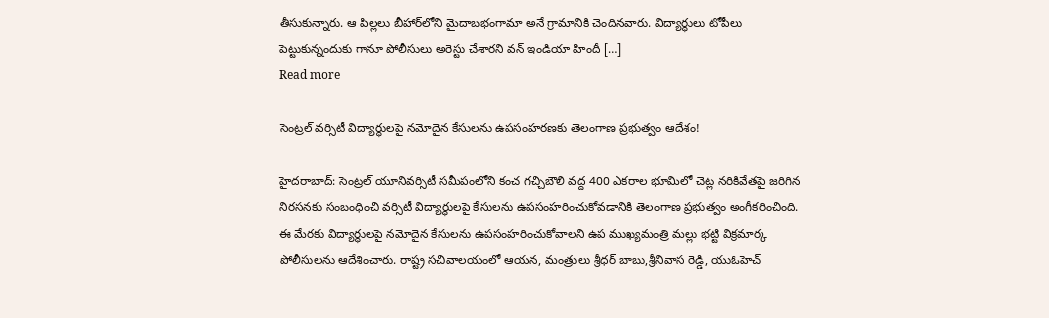తీసుకున్నారు. ఆ పిల్లలు బీహార్‌లోని మైదాబభంగామా అనే గ్రామానికి చెందినవారు. విద్యార్థులు టోపీలు పెట్టుకున్నందుకు గానూ పోలీసులు అరెస్టు చేశారని వన్ ఇండియా హిందీ […]
Read more

సెంట్రల్‌ వర్సిటీ విద్యార్థులపై నమోదైన కేసులను ఉపసంహరణకు తెలంగాణ ప్రభుత్వం ఆదేశం!

హైదరాబాద్: సెంట్రల్‌ యూనివర్సిటీ సమీపంలోని కంచ గచ్చిబౌలి వద్ద 400 ఎకరాల భూమిలో చెట్ల నరికివేతపై జరిగిన నిరసనకు సంబంధించి వర్సిటీ విద్యార్థులపై కేసులను ఉపసంహరించుకోవడానికి తెలంగాణ ప్రభుత్వం అంగీకరించింది. ఈ మేరకు విద్యార్థులపై నమోదైన కేసులను ఉపసంహరించుకోవాలని ఉప ముఖ్యమంత్రి మల్లు భట్టి విక్రమార్క పోలీసులను ఆదేశించారు. రాష్ట్ర సచివాలయంలో ఆయన, మంత్రులు శ్రీధర్ బాబు,శ్రీనివాస రెడ్డి, యుఓహెచ్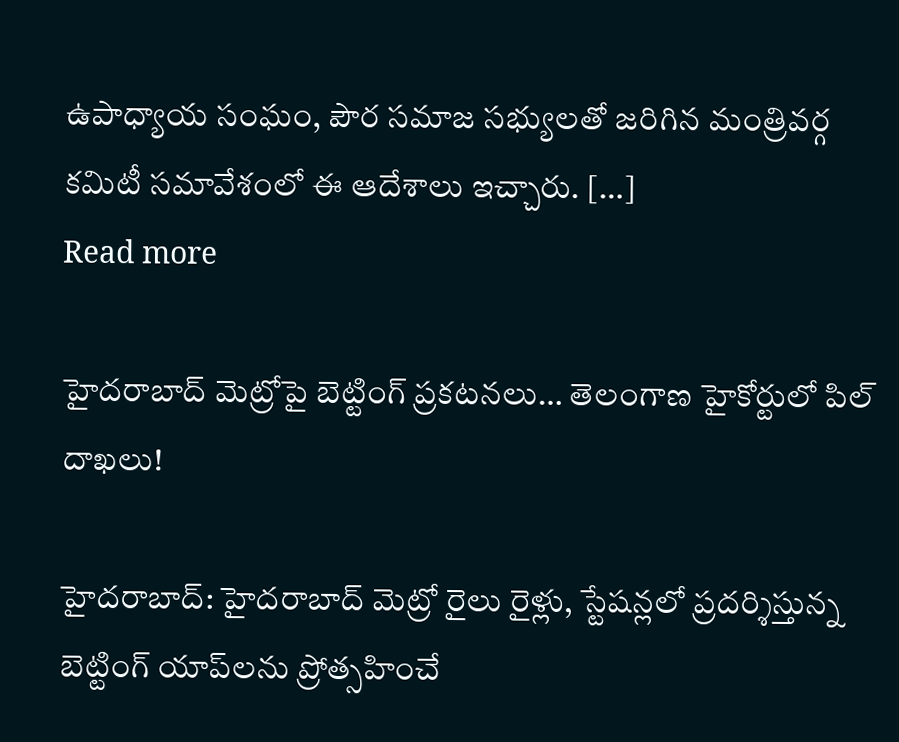ఉపాధ్యాయ సంఘం, పౌర సమాజ సభ్యులతో జరిగిన మంత్రివర్గ కమిటీ సమావేశంలో ఈ ఆదేశాలు ఇచ్చారు. […]
Read more

హైదరాబాద్ మెట్రోపై బెట్టింగ్ ప్రకటనలు… తెలంగాణ హైకోర్టులో పిల్ దాఖలు!

హైదరాబాద్: హైదరాబాద్ మెట్రో రైలు రైళ్లు, స్టేషన్లలో ప్రదర్శిస్తున్న బెట్టింగ్ యాప్‌లను ప్రోత్సహించే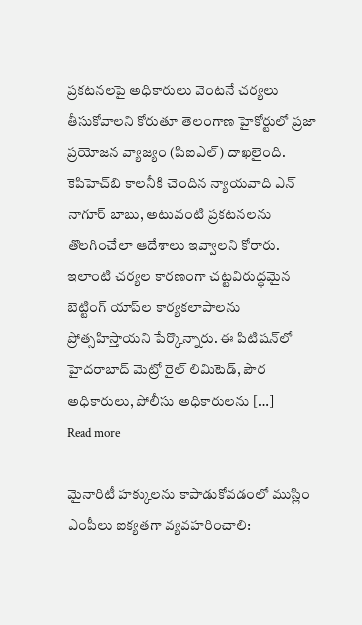ప్రకటనలపై అధికారులు వెంటనే చర్యలు తీసుకోవాలని కోరుతూ తెలంగాణ హైకోర్టులో ప్రజా ప్రయోజన వ్యాజ్యం (పిఐఎల్) దాఖలైంది. కెపిహెచ్‌బి కాలనీకి చెందిన న్యాయవాది ఎన్ నాగూర్ బాబు, అటువంటి ప్రకటనలను తొలగించేలా ఆదేశాలు ఇవ్వాలని కోరారు. ఇలాంటి చర్యల కారణంగా చట్టవిరుద్ధమైన బెట్టింగ్ యాప్‌ల కార్యకలాపాలను ప్రోత్సహిస్తాయని పేర్కొన్నారు. ఈ పిటిషన్‌లో హైదరాబాద్ మెట్రో రైల్ లిమిటెడ్, పౌర అధికారులు, పోలీసు అధికారులను […]
Read more

మైనారిటీ హక్కులను కాపాడుకోవడంలో ముస్లిం ఎంపీలు ఐక్యతగా వ్యవహరించాలి: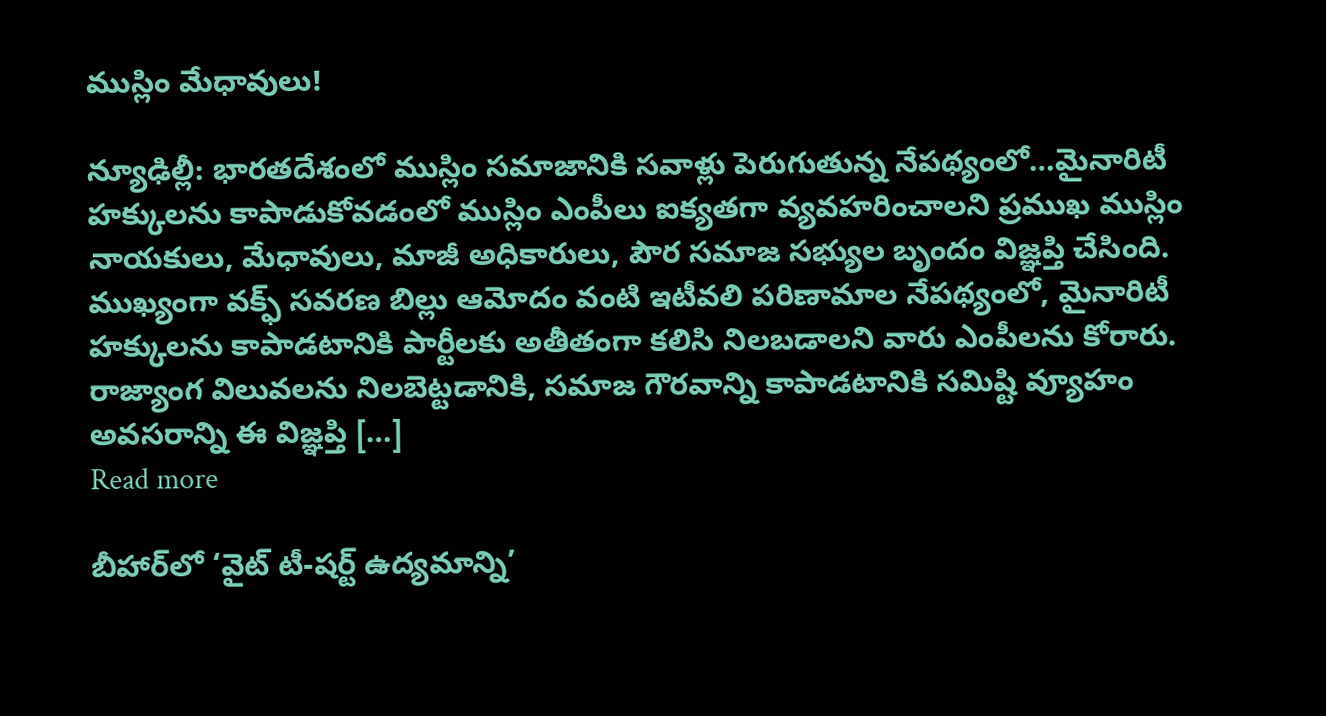ముస్లిం మేధావులు!

న్యూఢిల్లీ: భారతదేశంలో ముస్లిం సమాజానికి సవాళ్లు పెరుగుతున్న నేపథ్యంలో…మైనారిటీ హక్కులను కాపాడుకోవడంలో ముస్లిం ఎంపీలు ఐక్యతగా వ్యవహరించాలని ప్రముఖ ముస్లిం నాయకులు, మేధావులు, మాజీ అధికారులు, పౌర సమాజ సభ్యుల బృందం విజ్ఞప్తి చేసింది. ముఖ్యంగా వక్ఫ్ సవరణ బిల్లు ఆమోదం వంటి ఇటీవలి పరిణామాల నేపథ్యంలో, మైనారిటీ హక్కులను కాపాడటానికి పార్టీలకు అతీతంగా కలిసి నిలబడాలని వారు ఎంపీలను కోరారు. రాజ్యాంగ విలువలను నిలబెట్టడానికి, సమాజ గౌరవాన్ని కాపాడటానికి సమిష్టి వ్యూహం అవసరాన్ని ఈ విజ్ఞప్తి […]
Read more

బీహార్‌లో ‘వైట్ టీ-షర్ట్ ఉద్యమాన్ని’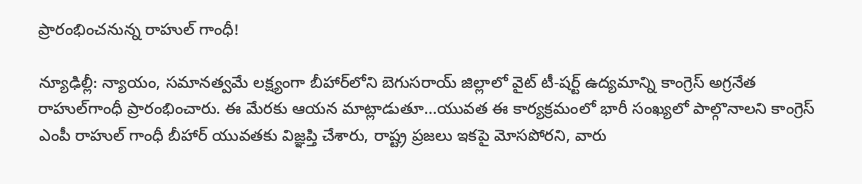ప్రారంభించనున్న రాహుల్ గాంధీ!

న్యూఢిల్లీ: న్యాయం, సమానత్వమే లక్ష్యంగా బీహార్‌లోని బెగుసరాయ్ జిల్లాలో వైట్ టీ-షర్ట్ ఉద్యమాన్ని కాంగ్రెస్‌ అగ్రనేత రాహుల్‌గాంధీ ప్రారంభించారు. ఈ మేరకు ఆయన మాట్లాడుతూ…యువత ఈ కార్యక్రమంలో భారీ సంఖ్యలో పాల్గొనాలని కాంగ్రెస్ ఎంపీ రాహుల్ గాంధీ బీహార్ యువతకు విజ్ఞప్తి చేశారు, రాష్ట్ర ప్రజలు ఇకపై మోసపోరని, వారు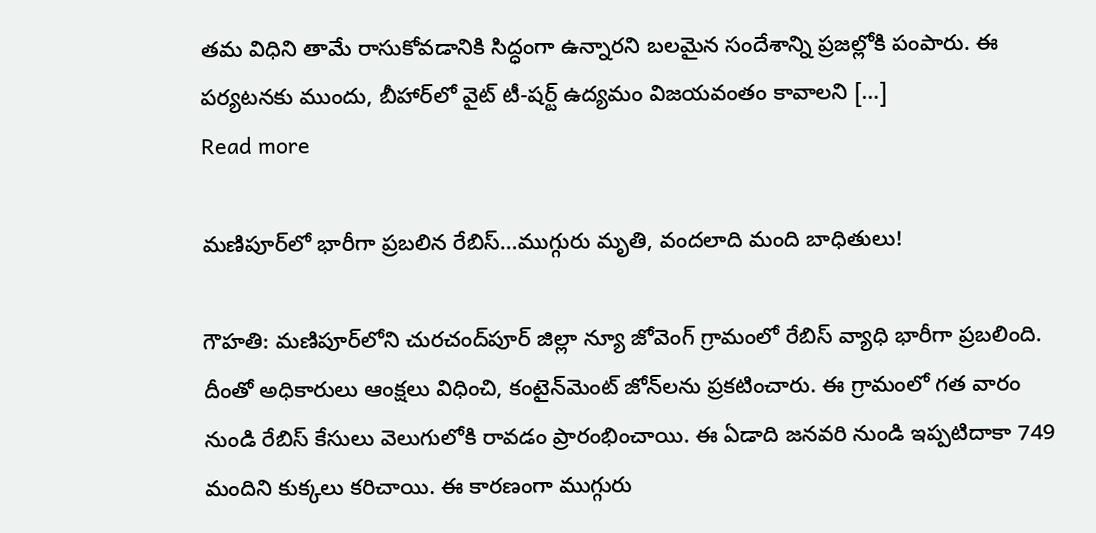తమ విధిని తామే రాసుకోవడానికి సిద్ధంగా ఉన్నారని బలమైన సందేశాన్ని ప్రజల్లోకి పంపారు. ఈ పర్యటనకు ముందు, బీహార్‌లో వైట్ టీ-షర్ట్ ఉద్యమం విజయవంతం కావాలని […]
Read more

మణిపూర్‌లో భారీగా ప్రబలిన రేబిస్…ముగ్గురు మృతి, వందలాది మంది బాధితులు!

గౌహతి: మణిపూర్‌లోని చురచంద్‌పూర్ జిల్లా న్యూ జోవెంగ్ గ్రామంలో రేబిస్ వ్యాధి భారీగా ప్రబలింది. దీంతో అధికారులు ఆంక్షలు విధించి, కంటైన్‌మెంట్ జోన్‌లను ప్రకటించారు. ఈ గ్రామంలో గత వారం నుండి రేబిస్ కేసులు వెలుగులోకి రావడం ప్రారంభించాయి. ఈ ఏడాది జనవరి నుండి ఇప్పటిదాకా 749 మందిని కుక్కలు కరిచాయి. ఈ కారణంగా ముగ్గురు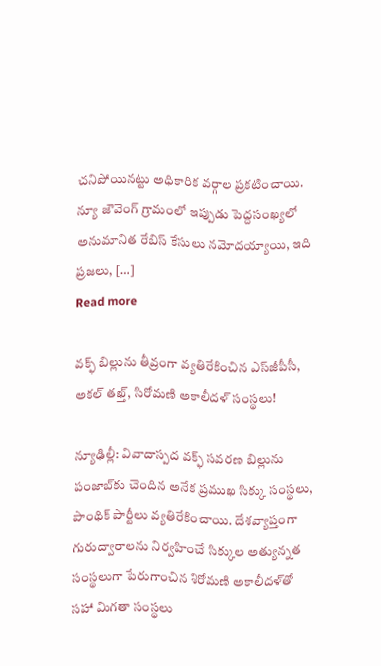చనిపోయినట్టు అధికారిక వర్గాల ప్రకటించాయి. న్యూ జౌవెంగ్ గ్రామంలో ఇప్పుడు పెద్దసంఖ్యలో అనుమానిత రేబిస్ కేసులు నమోదయ్యాయి, ఇది ప్రజలు, […]
Read more

వక్ఫ్ బిల్లును తీవ్రంగా వ్యతిరేకించిన ఎస్‌జీపీసీ, అకల్ తఖ్త్, సిరోమణి అకాలీదళ్ సంస్థలు!

న్యూఢిల్లీ: వివాదాస్పద వక్ఫ్ సవరణ బిల్లును పంజాబ్‌కు చెందిన అనేక ప్రముఖ సిక్కు సంస్థలు, పాంథిక్ పార్టీలు వ్యతిరేకించాయి. దేశవ్యాప్తంగా గురుద్వారాలను నిర్వహించే సిక్కుల అత్యున్నత సంస్థలుగా పేరుగాంచిన శిరోమణి అకాలీదళ్‌తో సహా మిగతా సంస్థలు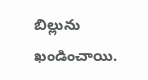బిల్లును ఖండించాయి.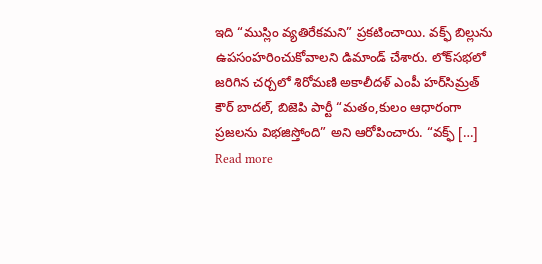ఇది “ముస్లిం వ్యతిరేకమని” ప్రకటించాయి. వక్ఫ్‌ బిల్లును ఉపసంహరించుకోవాలని డిమాండ్ చేశారు. లోక్‌సభలో జరిగిన చర్చలో శిరోమణి అకాలీదళ్ ఎంపీ హర్‌సిమ్రత్ కౌర్ బాదల్, బిజెపి పార్టీ “మతం,కులం ఆధారంగా ప్రజలను విభజిస్తోంది” అని ఆరోపించారు. “వక్ఫ్ […]
Read more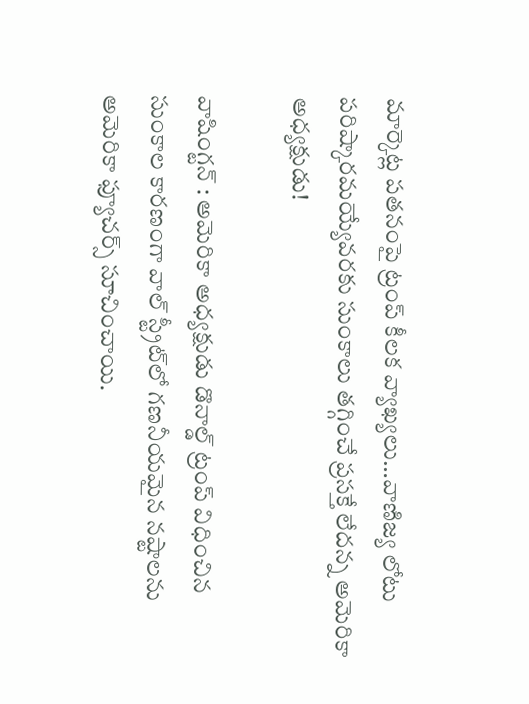మార్కెట్ల పతనంపై ట్రంప్‌ కీలక వ్యాఖ్యలు…వాణిజ్య లోటు పరిష్కారమయ్యేవరకు సుంకాలు తగ్గించే ప్రసక్తే లేదన్న అమెరికా అధ్యక్షుడు!

వాషింగ్టన్‌ : అమెరికా అధ్యక్షుడు డొనాల్డ్ ట్రంప్ విధించిన సుంకాల కారణంగా వాల్ స్ట్రీట్‌లో గణనీయమైన నష్టాలను అమెరికా ఫ్యూచర్స్ సూచించాయి.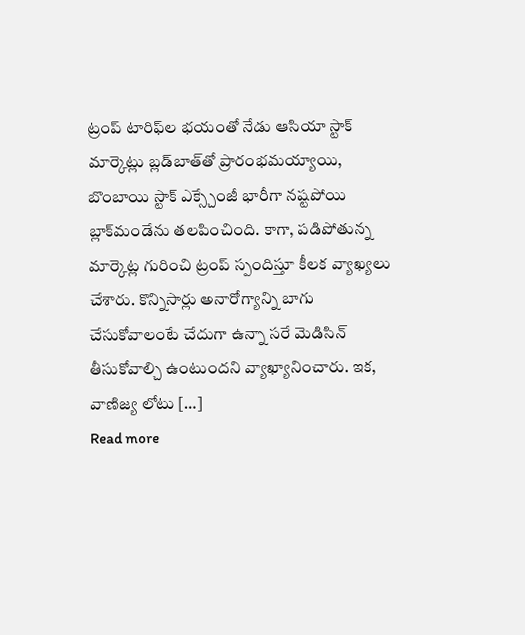ట్రంప్‌ టారిఫ్‌ల భయంతో నేడు ఆసియా స్టాక్ మార్కెట్లు బ్లడ్‌బాత్‌తో ప్రారంభమయ్యాయి, బొంబాయి స్టాక్‌ ఎక్స్చేంజీ భారీగా నష్టపోయి బ్లాక్‌మండేను తలపించింది. కాగా, పడిపోతున్న మార్కెట్ల గురించి ట్రంప్ స్పందిస్తూ కీలక వ్యాఖ్యలు చేశారు. కొన్నిసార్లు అనారోగ్యాన్ని బాగు చేసుకోవాలంటే చేదుగా ఉన్నా సరే మెడిసిన్ తీసుకోవాల్చి ఉంటుందని వ్యాఖ్యానించారు. ఇక, వాణిజ్య లోటు […]
Read more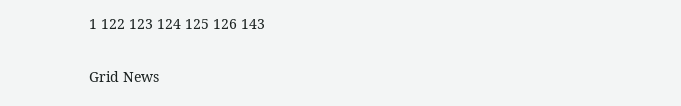1 122 123 124 125 126 143

Grid News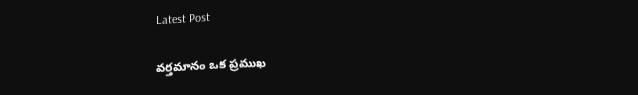Latest Post

వర్తమానం ఒక ప్రముఖ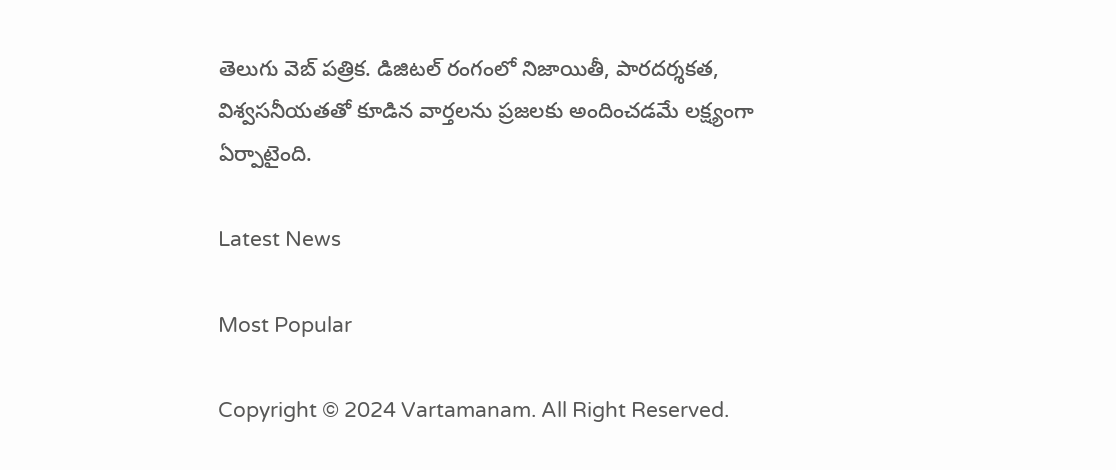తెలుగు వెబ్ పత్రిక. డిజిటల్ రంగంలో నిజాయితీ, పారదర్శకత, విశ్వసనీయతతో కూడిన వార్తలను ప్రజలకు అందించడమే లక్ష్యంగా ఏర్పాటైంది.

Latest News

Most Popular

Copyright © 2024 Vartamanam. All Right Reserved.